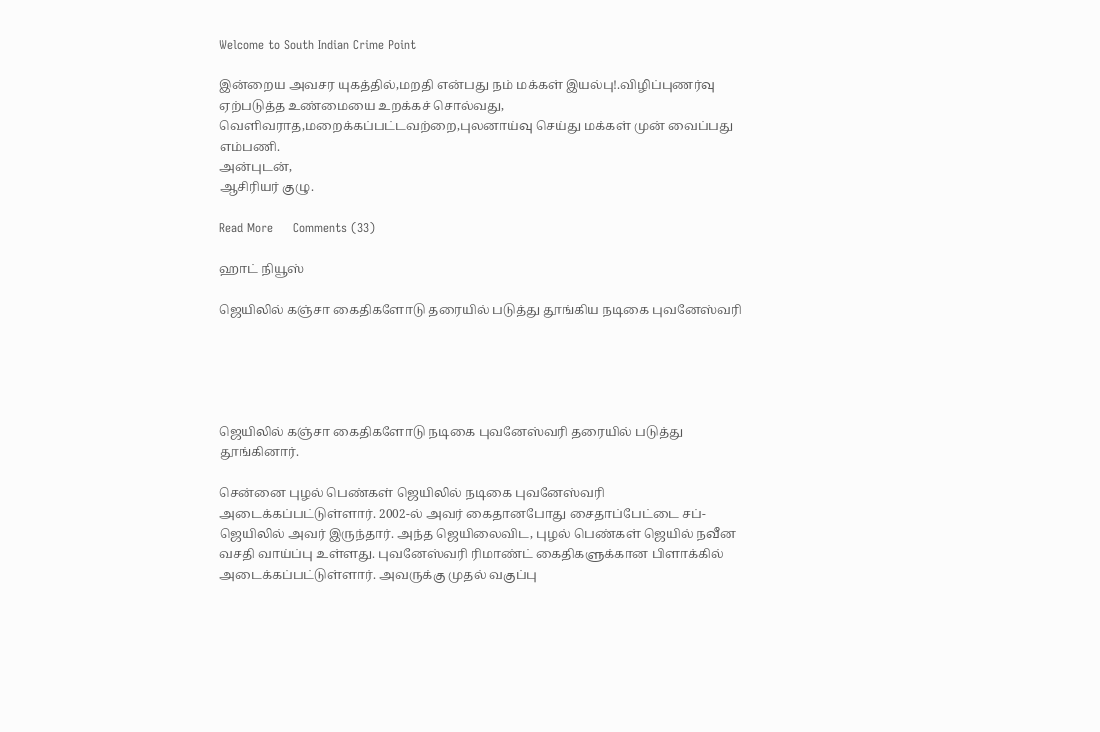Welcome to South Indian Crime Point

இன்றைய அவசர யுகத்தில்,மறதி என்பது நம் மக்கள் இயல்பு!.விழிப்புணர்வு ஏற்படுத்த உண்மையை உறக்கச் சொல்வது, வெளிவராத,மறைக்கப்பட்டவற்றை,புலனாய்வு செய்து மக்கள் முன் வைப்பது எம்பணி.
அன்புடன்,
ஆசிரியர் குழு.

Read More     Comments (33)

ஹாட் நியூஸ்

ஜெயிலில் கஞ்சா கைதிகளோடு தரையில் படுத்து தூங்கிய நடிகை புவனேஸ்வரி





ஜெயிலில் கஞ்சா கைதிகளோடு நடிகை புவனேஸ்வரி தரையில் படுத்து தூங்கினார்.

சென்னை புழல் பெண்கள் ஜெயிலில் நடிகை புவனேஸ்வரி அடைக்கப்பட்டுள்ளார். 2002-ல் அவர் கைதானபோது சைதாப்பேட்டை சப்-ஜெயிலில் அவர் இருந்தார். அந்த ஜெயிலைவிட, புழல் பெண்கள் ஜெயில் நவீன வசதி வாய்ப்பு உள்ளது. புவனேஸ்வரி ரிமாண்ட் கைதிகளுக்கான பிளாக்கில் அடைக்கப்பட்டுள்ளார். அவருக்கு முதல் வகுப்பு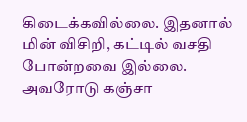கிடைக்கவில்லை. இதனால் மின் விசிறி, கட்டில் வசதி போன்றவை இல்லை. அவரோடு கஞ்சா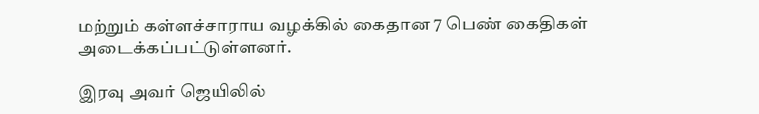மற்றும் கள்ளச்சாராய வழக்கில் கைதான 7 பெண் கைதிகள் அடைக்கப்பட்டுள்ளனர்.

இரவு அவர் ஜெயிலில்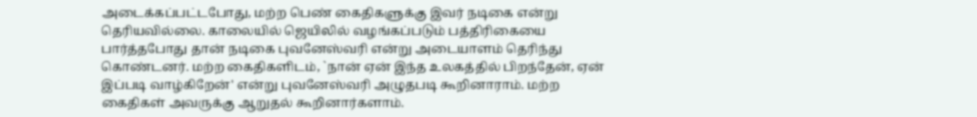அடைக்கப்பட்டபோது, மற்ற பெண் கைதிகளுக்கு இவர் நடிகை என்று தெரியவில்லை. காலையில் ஜெயிலில் வழங்கப்படும் பத்திரிகையை பார்த்தபோது தான் நடிகை புவனேஸ்வரி என்று அடையாளம் தெரிந்து கொண்டனர். மற்ற கைதிகளிடம், `நான் ஏன் இந்த உலகத்தில் பிறந்தேன், ஏன் இப்படி வாழ்கிறேன்' என்று புவனேஸ்வரி அழுதபடி கூறினாராம். மற்ற கைதிகள் அவருக்கு ஆறுதல் கூறினார்களாம்.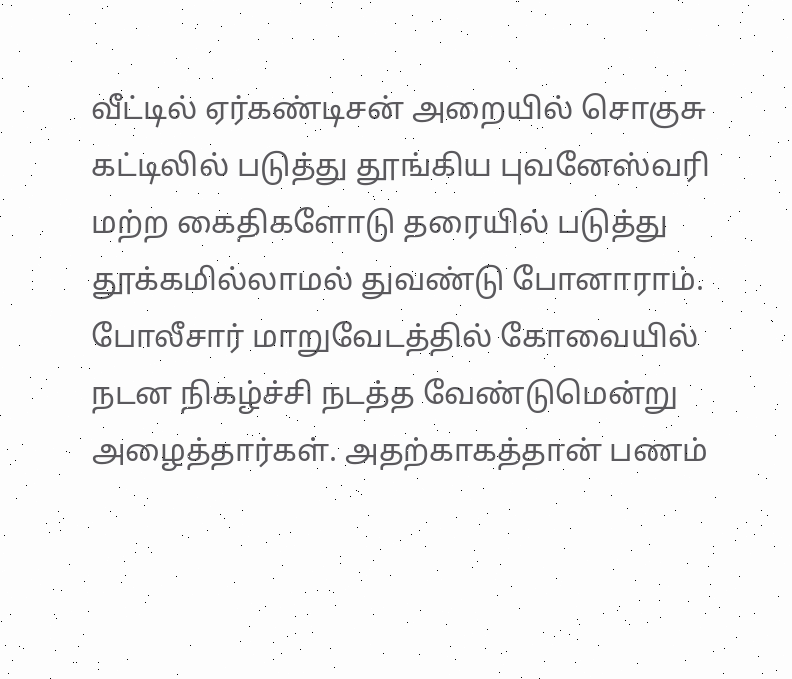வீட்டில் ஏர்கண்டிசன் அறையில் சொகுசு கட்டிலில் படுத்து தூங்கிய புவனேஸ்வரி மற்ற கைதிகளோடு தரையில் படுத்து தூக்கமில்லாமல் துவண்டு போனாராம். போலீசார் மாறுவேடத்தில் கோவையில் நடன நிகழ்ச்சி நடத்த வேண்டுமென்று அழைத்தார்கள். அதற்காகத்தான் பணம்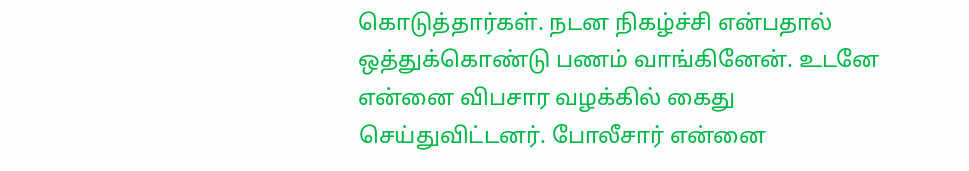கொடுத்தார்கள். நடன நிகழ்ச்சி என்பதால் ஒத்துக்கொண்டு பணம் வாங்கினேன். உடனே என்னை விபசார வழக்கில் கைது செய்துவிட்டனர். போலீசார் என்னை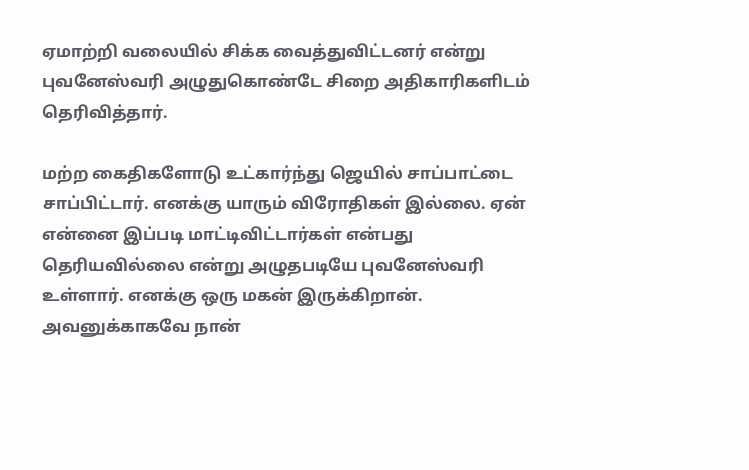ஏமாற்றி வலையில் சிக்க வைத்துவிட்டனர் என்று புவனேஸ்வரி அழுதுகொண்டே சிறை அதிகாரிகளிடம் தெரிவித்தார்.

மற்ற கைதிகளோடு உட்கார்ந்து ஜெயில் சாப்பாட்டை சாப்பிட்டார். எனக்கு யாரும் விரோதிகள் இல்லை. ஏன் என்னை இப்படி மாட்டிவிட்டார்கள் என்பது தெரியவில்லை என்று அழுதபடியே புவனேஸ்வரி உள்ளார். எனக்கு ஒரு மகன் இருக்கிறான். அவனுக்காகவே நான்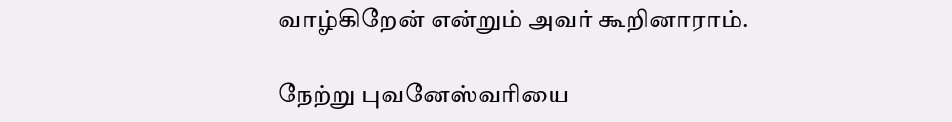வாழ்கிறேன் என்றும் அவர் கூறினாராம்.

நேற்று புவனேஸ்வரியை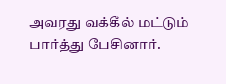அவரது வக்கீல் மட்டும் பார்த்து பேசினார்.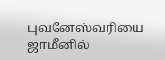புவனேஸ்வரியை ஜாமீனில்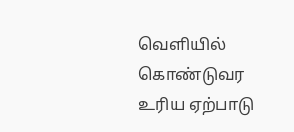வெளியில் கொண்டுவர உரிய ஏற்பாடு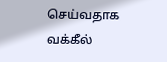செய்வதாக வக்கீல்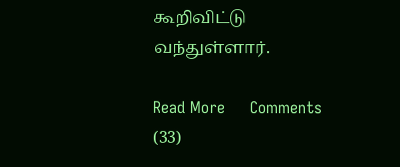கூறிவிட்டு வந்துள்ளார்.

Read More     Comments (33)